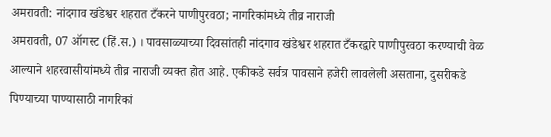अमरावती: नांदगाव खंडेश्वर शहरात टँकरने पाणीपुरवठा; नागरिकांमध्ये तीव्र नाराजी
अमरावती, 07 ऑगस्ट (हिं.स.) । पावसाळ्याच्या दिवसांतही नांदगाव खंडेश्वर शहरात टँकरद्वारे पाणीपुरवठा करण्याची वेळ आल्याने शहरवासीयांमध्ये तीव्र नाराजी व्यक्त होत आहे. एकीकडे सर्वत्र पावसाने हजेरी लावलेली असताना, दुसरीकडे पिण्याच्या पाण्यासाठी नागरिकां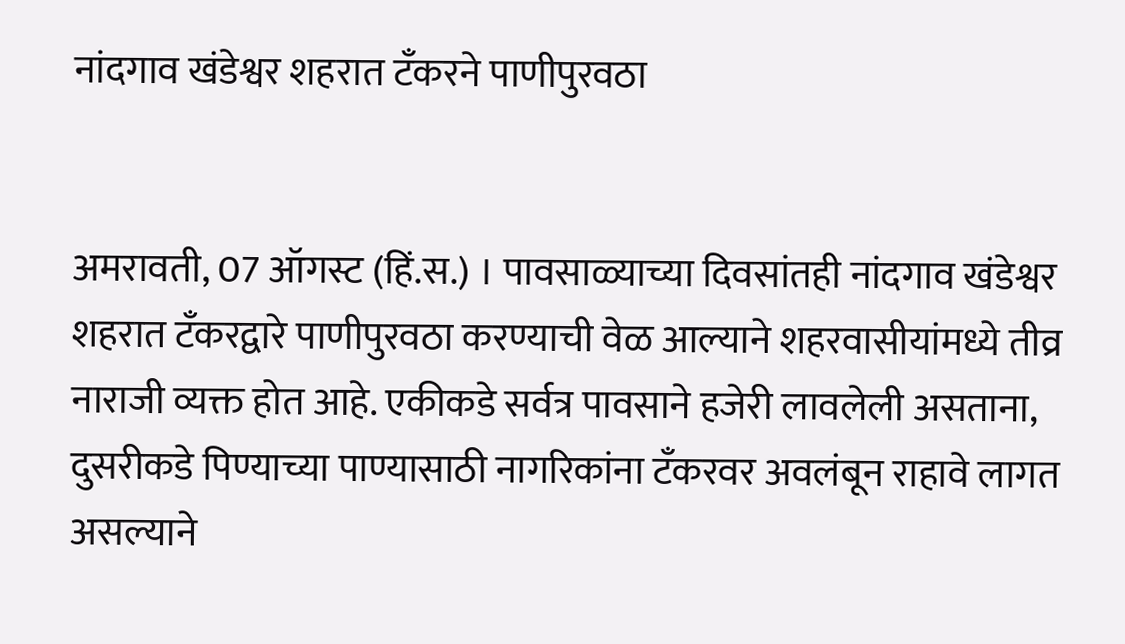नांदगाव खंडेश्वर शहरात टँकरने पाणीपुरवठा


अमरावती, 07 ऑगस्ट (हिं.स.) । पावसाळ्याच्या दिवसांतही नांदगाव खंडेश्वर शहरात टँकरद्वारे पाणीपुरवठा करण्याची वेळ आल्याने शहरवासीयांमध्ये तीव्र नाराजी व्यक्त होत आहे. एकीकडे सर्वत्र पावसाने हजेरी लावलेली असताना, दुसरीकडे पिण्याच्या पाण्यासाठी नागरिकांना टँकरवर अवलंबून राहावे लागत असल्याने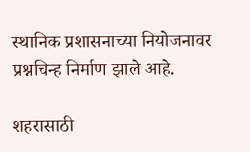स्थानिक प्रशासनाच्या नियोजनावर प्रश्नचिन्ह निर्माण झाले आहे.

शहरासाठी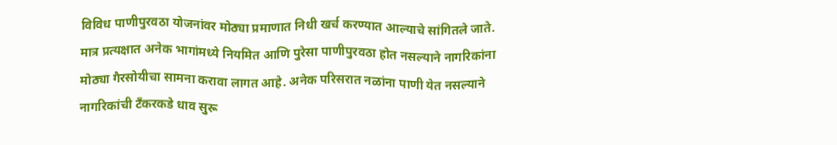विविध पाणीपुरवठा योजनांवर मोठ्या प्रमाणात निधी खर्च करण्यात आल्याचे सांगितले जाते. मात्र प्रत्यक्षात अनेक भागांमध्ये नियमित आणि पुरेसा पाणीपुरवठा होत नसल्याने नागरिकांना मोठ्या गैरसोयीचा सामना करावा लागत आहे. अनेक परिसरात नळांना पाणी येत नसल्याने नागरिकांची टँकरकडे धाव सुरू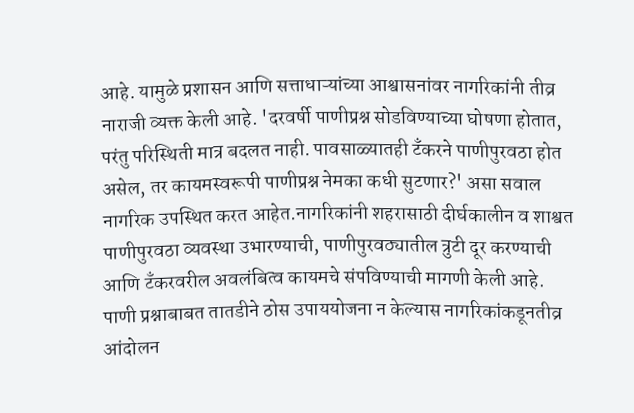आहे. यामुळे प्रशासन आणि सत्ताधाऱ्यांच्या आश्वासनांवर नागरिकांनी तीव्र नाराजी व्यक्त केली आहे. 'दरवर्षी पाणीप्रश्न सोडविण्याच्या घोषणा होतात, परंतु परिस्थिती मात्र बदलत नाही. पावसाळ्यातही टँकरने पाणीपुरवठा होत असेल, तर कायमस्वरूपी पाणीप्रश्न नेमका कधी सुटणार?' असा सवाल नागरिक उपस्थित करत आहेत.नागरिकांनी शहरासाठी दीर्घकालीन व शाश्वत पाणीपुरवठा व्यवस्था उभारण्याची, पाणीपुरवठ्यातील त्रुटी दूर करण्याची आणि टँकरवरील अवलंबित्व कायमचे संपविण्याची मागणी केली आहे. पाणी प्रश्नाबाबत तातडीने ठोस उपाययोजना न केल्यास नागरिकांकडूनतीव्र आंदोलन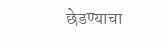छेडण्याचा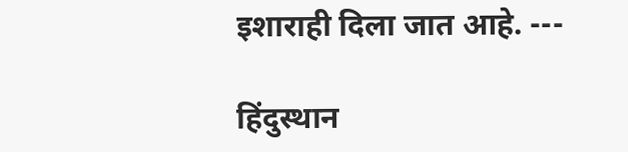इशाराही दिला जात आहे. ---

हिंदुस्थान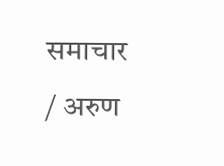समाचार / अरुण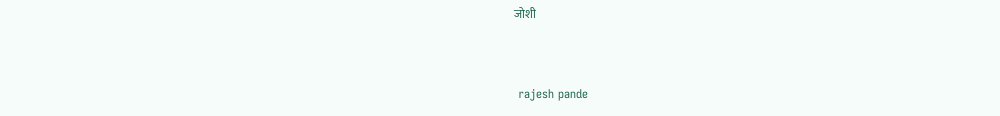जोशी


 rajesh pande